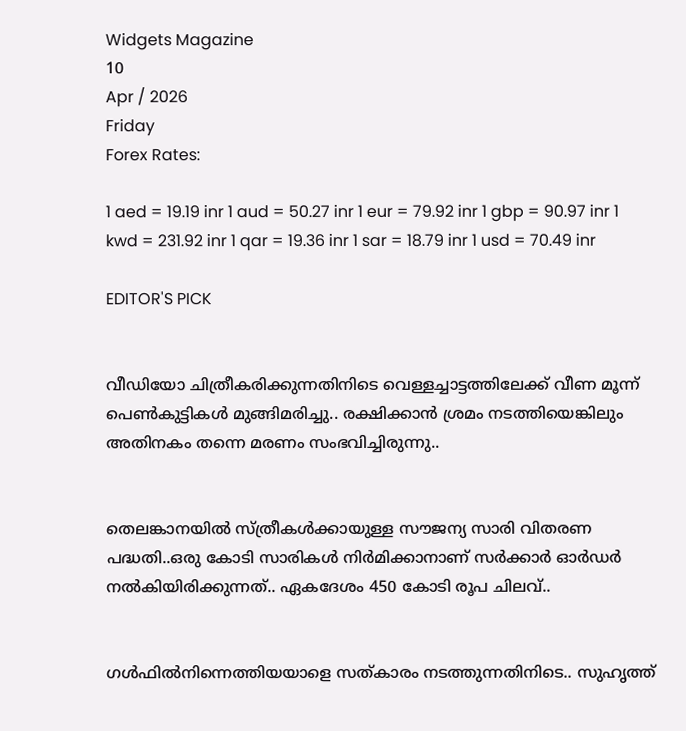Widgets Magazine
10
Apr / 2026
Friday
Forex Rates:

1 aed = 19.19 inr 1 aud = 50.27 inr 1 eur = 79.92 inr 1 gbp = 90.97 inr 1 kwd = 231.92 inr 1 qar = 19.36 inr 1 sar = 18.79 inr 1 usd = 70.49 inr

EDITOR'S PICK


വീഡിയോ ചിത്രീകരിക്കുന്നതിനിടെ വെള്ളച്ചാട്ടത്തിലേക്ക് വീണ മൂന്ന് പെൺകുട്ടികൾ മുങ്ങിമരിച്ചു.. രക്ഷിക്കാൻ ശ്രമം നടത്തിയെങ്കിലും അതിനകം തന്നെ മരണം സംഭവിച്ചിരുന്നു..


തെലങ്കാനയിൽ സ്‌ത്രീകൾക്കായുള്ള സൗജന്യ സാരി വിതരണ പദ്ധതി..ഒരു കോടി സാരികൾ നിർമിക്കാനാണ് സർക്കാർ ഓർഡർ നൽകിയിരിക്കുന്നത്.. ഏകദേശം 450 കോടി രൂപ ചിലവ്..


ഗൾഫിൽനിന്നെത്തിയയാളെ സത്‌കാരം നടത്തുന്നതിനിടെ.. സുഹൃത്ത്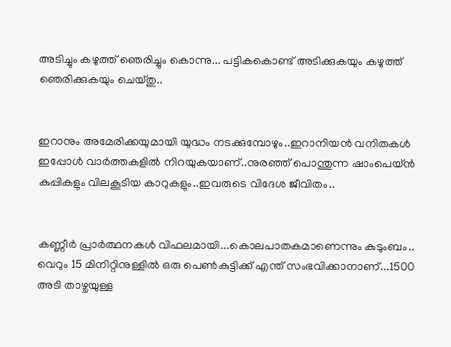അടിച്ചും കഴുത്ത് ഞെരിച്ചും കൊന്നു... പട്ടികകൊണ്ട് അടിക്കുകയും കഴുത്ത് ഞെരിക്കുകയും ചെയ്തു..


ഇറാനും അമേരിക്കയുമായി യുദ്ധം നടക്കുമ്പോഴും..ഇറാനിയൻ വനിതകൾ ഇപ്പോൾ വാർത്തകളിൽ നിറയുകയാണ്..നുരഞ്ഞ് പൊന്തുന്ന ഷാംപെയ്ൻ കുപ്പികളും വിലകൂടിയ കാറുകളും..ഇവരുടെ വിദേശ ജീവിതം..


കണ്ണീര്‍ പ്രാര്‍ത്ഥനകള്‍ വിഫലമായി...കൊലപാതകമാണെന്നും കുടുംബം.. വെറും 15 മിനിറ്റിനുള്ളില്‍ ഒരു പെണ്‍കുട്ടിക്ക് എന്ത് സംഭവിക്കാനാണ്...1500 അടി താഴ്ചയുള്ള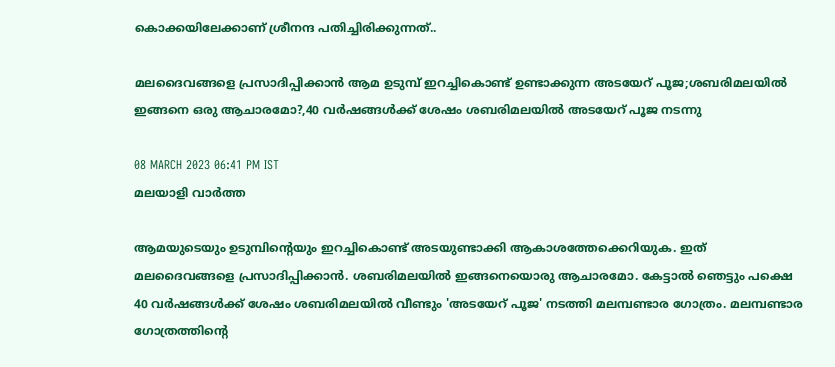കൊക്കയിലേക്കാണ് ശ്രീനന്ദ പതിച്ചിരിക്കുന്നത്..

മലദൈവങ്ങളെ പ്രസാദിപ്പിക്കാന്‍ ആമ ഉടുമ്പ് ഇറച്ചികൊണ്ട് ഉണ്ടാക്കുന്ന അടയേറ് പൂജ;ശബരിമലയില്‍ ഇങ്ങനെ ഒരു ആചാരമോ?,40 വര്‍ഷങ്ങള്‍ക്ക് ശേഷം ശബരിമലയില്‍ അടയേറ് പൂജ നടന്നു

08 MARCH 2023 06:41 PM IST
മലയാളി വാര്‍ത്ത

ആമയുടെയും ഉടുമ്പിന്റെയും ഇറച്ചികൊണ്ട് അടയുണ്ടാക്കി ആകാശത്തേക്കെറിയുക. ഇത് മലദൈവങ്ങളെ പ്രസാദിപ്പിക്കാന്‍. ശബരിമലയില്‍ ഇങ്ങനെയൊരു ആചാരമോ. കേട്ടാല്‍ ഞെട്ടും പക്ഷെ 40 വര്‍ഷങ്ങള്‍ക്ക് ശേഷം ശബരിമലയില്‍ വീണ്ടും 'അടയേറ് പൂജ' നടത്തി മലമ്പണ്ടാര ഗോത്രം. മലമ്പണ്ടാര ഗോത്രത്തിന്റെ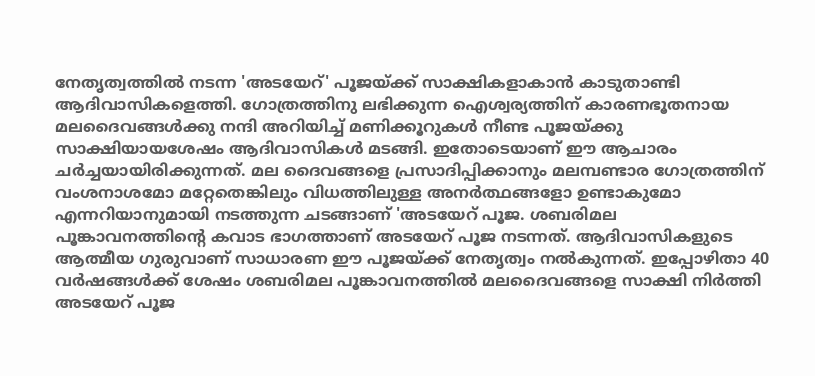നേതൃത്വത്തില്‍ നടന്ന 'അടയേറ്' പൂജയ്ക്ക് സാക്ഷികളാകാന്‍ കാടുതാണ്ടി ആദിവാസികളെത്തി. ഗോത്രത്തിനു ലഭിക്കുന്ന ഐശ്വര്യത്തിന് കാരണഭൂതനായ മലദൈവങ്ങള്‍ക്കു നന്ദി അറിയിച്ച് മണിക്കൂറുകള്‍ നീണ്ട പൂജയ്ക്കു സാക്ഷിയായശേഷം ആദിവാസികള്‍ മടങ്ങി. ഇതോടെയാണ് ഈ ആചാരം ചര്‍ച്ചയായിരിക്കുന്നത്. മല ദൈവങ്ങളെ പ്രസാദിപ്പിക്കാനും മലമ്പണ്ടാര ഗോത്രത്തിന് വംശനാശമോ മറ്റേതെങ്കിലും വിധത്തിലുള്ള അനര്‍ത്ഥങ്ങളോ ഉണ്ടാകുമോ എന്നറിയാനുമായി നടത്തുന്ന ചടങ്ങാണ് 'അടയേറ് പൂജ. ശബരിമല പൂങ്കാവനത്തിന്റെ കവാട ഭാഗത്താണ് അടയേറ് പൂജ നടന്നത്. ആദിവാസികളുടെ ആത്മീയ ഗുരുവാണ് സാധാരണ ഈ പൂജയ്ക്ക് നേതൃത്വം നല്‍കുന്നത്. ഇപ്പോഴിതാ 40 വര്‍ഷങ്ങള്‍ക്ക് ശേഷം ശബരിമല പൂങ്കാവനത്തില്‍ മലദൈവങ്ങളെ സാക്ഷി നിര്‍ത്തി അടയേറ് പൂജ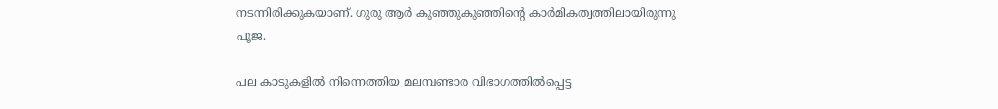നടന്നിരിക്കുകയാണ്. ഗുരു ആര്‍ കുഞ്ഞുകുഞ്ഞിന്റെ കാര്‍മികത്വത്തിലായിരുന്നു പൂജ.

പല കാടുകളില്‍ നിന്നെത്തിയ മലമ്പണ്ടാര വിഭാഗത്തില്‍പ്പെട്ട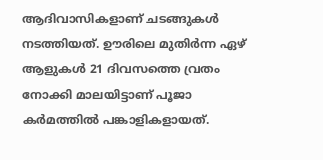ആദിവാസികളാണ് ചടങ്ങുകള്‍ നടത്തിയത്. ഊരിലെ മുതിര്‍ന്ന ഏഴ് ആളുകള്‍ 21 ദിവസത്തെ വ്രതം നോക്കി മാലയിട്ടാണ് പൂജാ കര്‍മത്തില്‍ പങ്കാളികളായത്.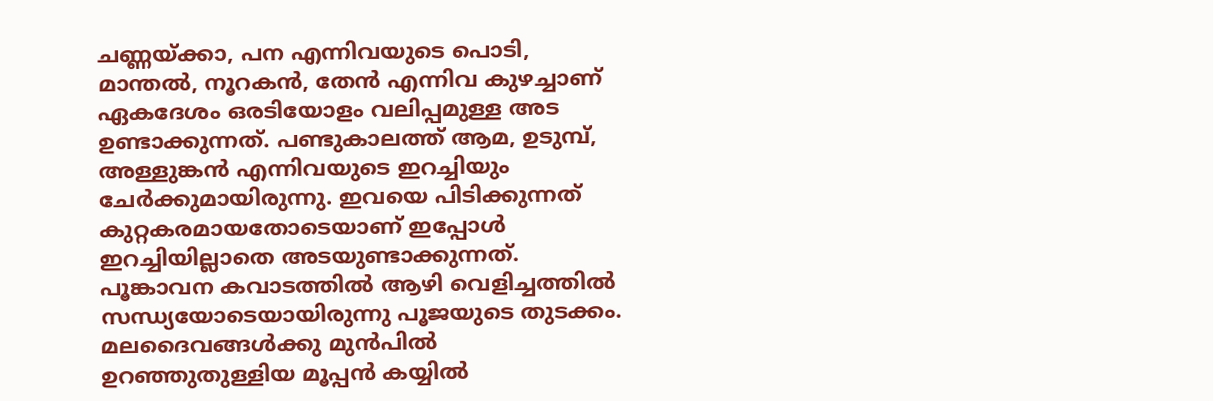ചണ്ണയ്ക്കാ, പന എന്നിവയുടെ പൊടി, മാന്തല്‍, നൂറകന്‍, തേന്‍ എന്നിവ കുഴച്ചാണ് ഏകദേശം ഒരടിയോളം വലിപ്പമുള്ള അട ഉണ്ടാക്കുന്നത്. പണ്ടുകാലത്ത് ആമ, ഉടുമ്പ്, അള്ളുങ്കന്‍ എന്നിവയുടെ ഇറച്ചിയും ചേര്‍ക്കുമായിരുന്നു. ഇവയെ പിടിക്കുന്നത് കുറ്റകരമായതോടെയാണ് ഇപ്പോള്‍ ഇറച്ചിയില്ലാതെ അടയുണ്ടാക്കുന്നത്. പൂങ്കാവന കവാടത്തില്‍ ആഴി വെളിച്ചത്തില്‍ സന്ധ്യയോടെയായിരുന്നു പൂജയുടെ തുടക്കം. മലദൈവങ്ങള്‍ക്കു മുന്‍പില്‍ ഉറഞ്ഞുതുള്ളിയ മൂപ്പന്‍ കയ്യില്‍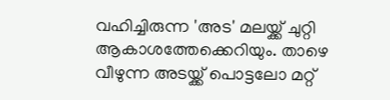വഹിച്ചിരുന്ന 'അട' മലയ്ക്ക് ചുറ്റി ആകാശത്തേക്കെറിയും. താഴെ വീഴുന്ന അടയ്ക്ക് പൊട്ടലോ മറ്റ്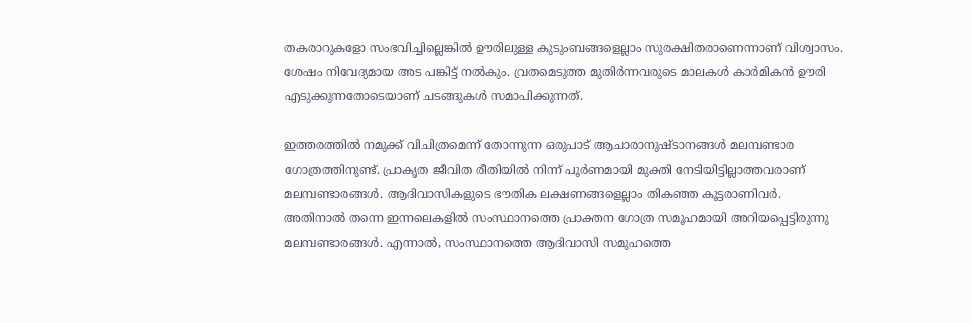തകരാറുകളോ സംഭവിച്ചില്ലെങ്കില്‍ ഊരിലുള്ള കുടുംബങ്ങളെല്ലാം സുരക്ഷിതരാണെന്നാണ് വിശ്വാസം. ശേഷം നിവേദ്യമായ അട പങ്കിട്ട് നല്‍കും. വ്രതമെടുത്ത മുതിര്‍ന്നവരുടെ മാലകള്‍ കാര്‍മികന്‍ ഊരി എടുക്കുന്നതോടെയാണ് ചടങ്ങുകള്‍ സമാപിക്കുന്നത്.

ഇത്തരത്തില്‍ നമുക്ക് വിചിത്രമെന്ന് തോന്നുന്ന ഒരുപാട് ആചാരാനുഷ്ടാനങ്ങള്‍ മലമ്പണ്ടാര ഗോത്രത്തിനുണ്ട്. പ്രാകൃത ജീവിത രീതിയില്‍ നിന്ന് പൂര്‍ണമായി മുക്തി നേടിയിട്ടില്ലാത്തവരാണ് മലമ്പണ്ടാരങ്ങള്‍. ആദിവാസികളുടെ ഭൗതിക ലക്ഷണങ്ങളെല്ലാം തികഞ്ഞ കൂട്ടരാണിവര്‍. അതിനാല്‍ തന്നെ ഇന്നലെകളില്‍ സംസ്ഥാനത്തെ പ്രാക്തന ഗോത്ര സമൂഹമായി അറിയപ്പെട്ടിരുന്നു മലമ്പണ്ടാരങ്ങള്‍. എന്നാല്‍, സംസ്ഥാനത്തെ ആദിവാസി സമുഹത്തെ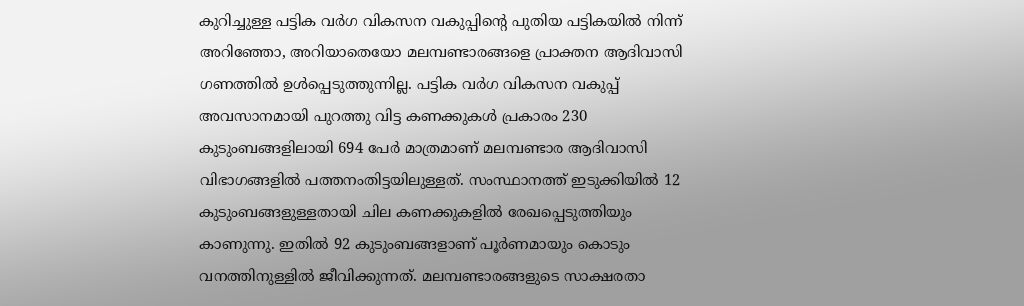കുറിച്ചുള്ള പട്ടിക വര്‍ഗ വികസന വകുപ്പിന്റെ പുതിയ പട്ടികയില്‍ നിന്ന് അറിഞ്ഞോ, അറിയാതെയോ മലമ്പണ്ടാരങ്ങളെ പ്രാക്തന ആദിവാസി ഗണത്തില്‍ ഉള്‍പ്പെടുത്തുന്നില്ല. പട്ടിക വര്‍ഗ വികസന വകുപ്പ് അവസാനമായി പുറത്തു വിട്ട കണക്കുകള്‍ പ്രകാരം 230 കുടുംബങ്ങളിലായി 694 പേര്‍ മാത്രമാണ് മലമ്പണ്ടാര ആദിവാസി വിഭാഗങ്ങളില്‍ പത്തനംതിട്ടയിലുള്ളത്. സംസ്ഥാനത്ത് ഇടുക്കിയില്‍ 12 കുടുംബങ്ങളുള്ളതായി ചില കണക്കുകളില്‍ രേഖപ്പെടുത്തിയും കാണുന്നു. ഇതില്‍ 92 കുടുംബങ്ങളാണ് പൂര്‍ണമായും കൊടും വനത്തിനുള്ളില്‍ ജീവിക്കുന്നത്. മലമ്പണ്ടാരങ്ങളുടെ സാക്ഷരതാ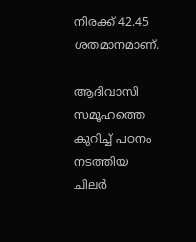നിരക്ക് 42.45 ശതമാനമാണ്.

ആദിവാസി സമൂഹത്തെ കുറിച്ച് പഠനം നടത്തിയ ചിലര്‍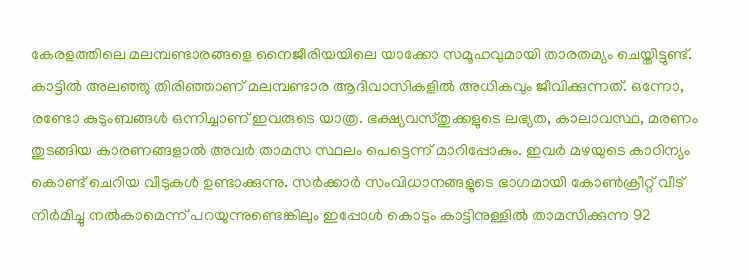കേരളത്തിലെ മലമ്പണ്ടാരങ്ങളെ നൈജീരിയയിലെ യാക്കോ സമൂഹവുമായി താരതമ്യം ചെയ്തിട്ടുണ്ട്. കാട്ടില്‍ അലഞ്ഞു തിരിഞ്ഞാണ് മലമ്പണ്ടാര ആദിവാസികളില്‍ അധികവും ജീവിക്കുന്നത്. ഒന്നോ, രണ്ടോ കുടുംബങ്ങള്‍ ഒന്നിച്ചാണ് ഇവരുടെ യാത്ര. ഭക്ഷ്യവസ്തുക്കളുടെ ലഭ്യത, കാലാവസ്ഥ, മരണം തുടങ്ങിയ കാരണങ്ങളാല്‍ അവര്‍ താമസ സ്ഥലം പെട്ടെന്ന് മാറിപ്പോകും. ഇവര്‍ മഴയുടെ കാഠിന്യം കൊണ്ട് ചെറിയ വീടുകള്‍ ഉണ്ടാക്കുന്നു. സര്‍ക്കാര്‍ സംവിധാനങ്ങളുടെ ഭാഗമായി കോണ്‍ക്രീറ്റ് വീട് നിര്‍മിച്ചു നല്‍കാമെന്ന് പറയുന്നുണ്ടെങ്കിലും ഇപ്പോള്‍ കൊടും കാട്ടിനുള്ളില്‍ താമസിക്കുന്ന 92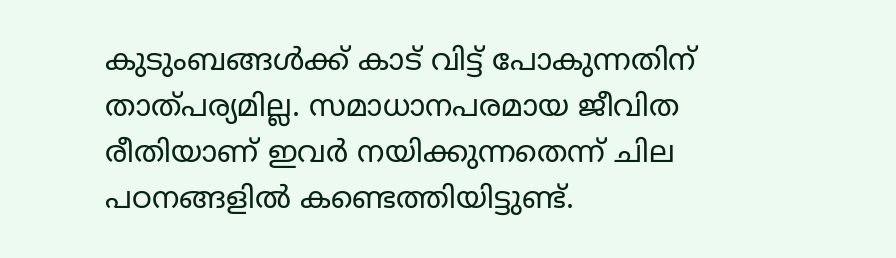കുടുംബങ്ങള്‍ക്ക് കാട് വിട്ട് പോകുന്നതിന് താത്പര്യമില്ല. സമാധാനപരമായ ജീവിത രീതിയാണ് ഇവര്‍ നയിക്കുന്നതെന്ന് ചില പഠനങ്ങളില്‍ കണ്ടെത്തിയിട്ടുണ്ട്.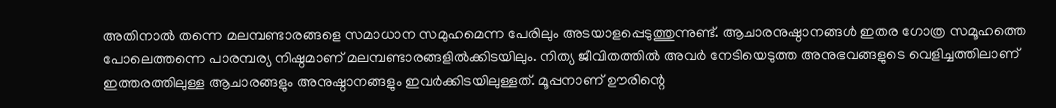അതിനാല്‍ തന്നെ മലമ്പണ്ടാരങ്ങളെ സമാധാന സമുഹമെന്ന പേരിലും അടയാളപ്പെടുത്തുന്നുണ്ട്. ആചാരനുഷ്ഠാനങ്ങള്‍ ഇതര ഗോത്ര സമൂഹത്തെ പോലെത്തന്നെ പാരമ്പര്യ നിഷ്ഠമാണ് മലമ്പണ്ടാരങ്ങളില്‍ക്കിടയിലും. നിത്യ ജീവിതത്തില്‍ അവര്‍ നേടിയെടുത്ത അനുഭവങ്ങളുടെ വെളിച്ചത്തിലാണ് ഇത്തരത്തിലുള്ള ആചാരങ്ങളും അനുഷ്ഠാനങ്ങളും ഇവര്‍ക്കിടയിലുള്ളത്. മൂപ്പനാണ് ഊരിന്റെ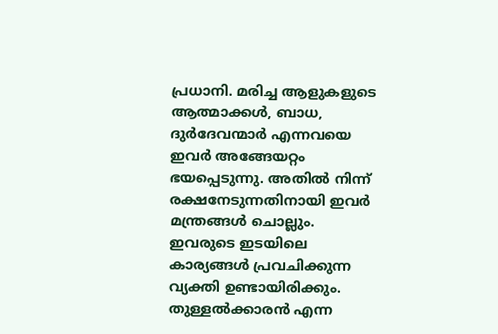പ്രധാനി. മരിച്ച ആളുകളുടെ ആത്മാക്കള്‍, ബാധ, ദുര്‍ദേവന്മാര്‍ എന്നവയെ ഇവര്‍ അങ്ങേയറ്റം ഭയപ്പെടുന്നു. അതില്‍ നിന്ന് രക്ഷനേടുന്നതിനായി ഇവര്‍ മന്ത്രങ്ങള്‍ ചൊല്ലും. ഇവരുടെ ഇടയിലെ കാര്യങ്ങള്‍ പ്രവചിക്കുന്ന വ്യക്തി ഉണ്ടായിരിക്കും. തുള്ളല്‍ക്കാരന്‍ എന്ന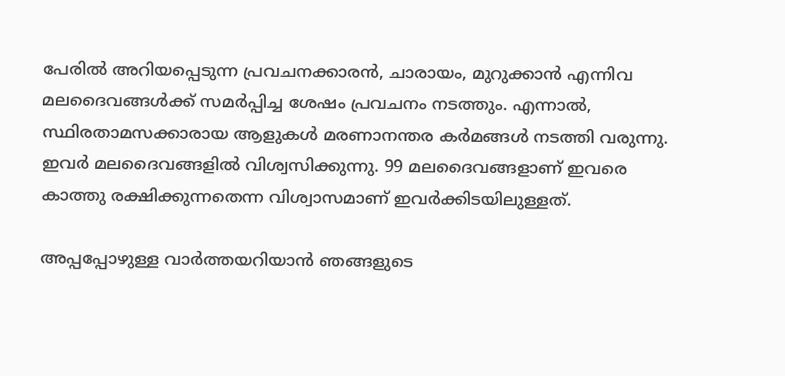പേരില്‍ അറിയപ്പെടുന്ന പ്രവചനക്കാരന്‍, ചാരായം, മുറുക്കാന്‍ എന്നിവ മലദൈവങ്ങള്‍ക്ക് സമര്‍പ്പിച്ച ശേഷം പ്രവചനം നടത്തും. എന്നാല്‍, സ്ഥിരതാമസക്കാരായ ആളുകള്‍ മരണാനന്തര കര്‍മങ്ങള്‍ നടത്തി വരുന്നു. ഇവര്‍ മലദൈവങ്ങളില്‍ വിശ്വസിക്കുന്നു. 99 മലദൈവങ്ങളാണ് ഇവരെ കാത്തു രക്ഷിക്കുന്നതെന്ന വിശ്വാസമാണ് ഇവര്‍ക്കിടയിലുള്ളത്.

അപ്പപ്പോഴുള്ള വാര്‍ത്തയറിയാന്‍ ഞങ്ങളുടെ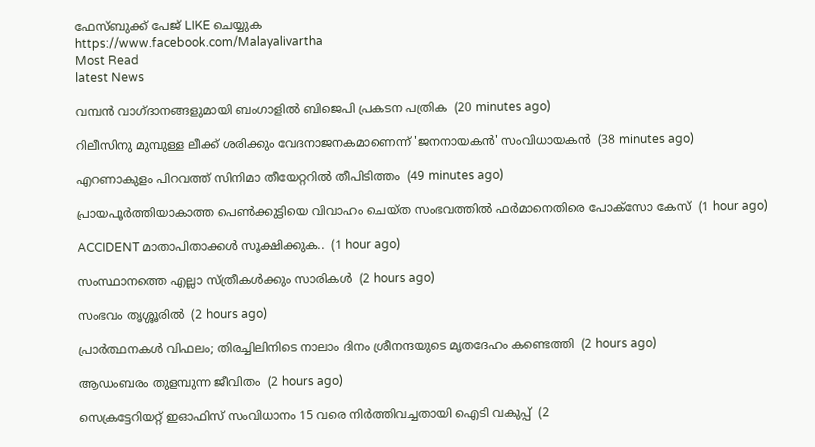ഫേസ്‌ബുക്ക്‌ പേജ് LIKE ചെയ്യുക
https://www.facebook.com/Malayalivartha
Most Read
latest News

വമ്പന്‍ വാഗ്ദാനങ്ങളുമായി ബംഗാളില്‍ ബിജെപി പ്രകടന പത്രിക  (20 minutes ago)

റിലീസിനു മുമ്പുള്ള ലീക്ക് ശരിക്കും വേദനാജനകമാണെന്ന് 'ജനനായകന്‍' സംവിധായകന്‍  (38 minutes ago)

എറണാകുളം പിറവത്ത് സിനിമാ തീയേറ്ററില്‍ തീപിടിത്തം  (49 minutes ago)

പ്രായപൂര്‍ത്തിയാകാത്ത പെണ്‍ക്കുട്ടിയെ വിവാഹം ചെയ്ത സംഭവത്തില്‍ ഫര്‍മാനെതിരെ പോക്‌സോ കേസ്  (1 hour ago)

ACCIDENT മാതാപിതാക്കൾ സൂക്ഷിക്കുക..  (1 hour ago)

സംസ്ഥാനത്തെ എല്ലാ സ്‌ത്രീകൾക്കും സാരികൾ  (2 hours ago)

സംഭവം തൃശ്ശൂരിൽ  (2 hours ago)

പ്രാര്‍ത്ഥനകള്‍ വിഫലം; തിരച്ചിലിനിടെ നാലാം ദിനം ശ്രീനന്ദയുടെ മൃതദേഹം കണ്ടെത്തി  (2 hours ago)

ആഡംബരം തുളമ്പുന്ന ജീവിതം  (2 hours ago)

സെക്രട്ടേറിയറ്റ് ഇഓഫിസ് സംവിധാനം 15 വരെ നിര്‍ത്തിവച്ചതായി ഐടി വകുപ്പ്  (2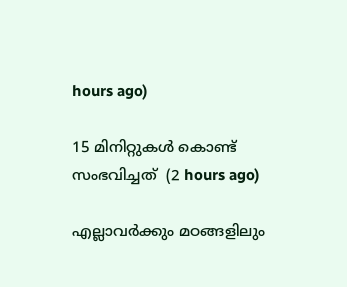hours ago)

15 മിനിറ്റുകള്‍ കൊണ്ട് സംഭവിച്ചത്  (2 hours ago)

എല്ലാവർക്കും മഠങ്ങളിലും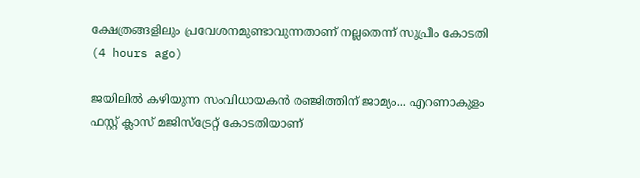ക്ഷേത്രങ്ങളിലും പ്രവേശനമുണ്ടാവുന്നതാണ് നല്ലതെന്ന് സുപ്രീം കോടതി  (4 hours ago)

ജയിലിൽ കഴിയുന്ന സംവിധായകൻ രഞ്ജിത്തിന് ജാമ്യം... എറണാകുളം ഫസ്റ്റ് ക്ലാസ് മജിസ്‌ട്രേറ്റ് കോടതിയാണ്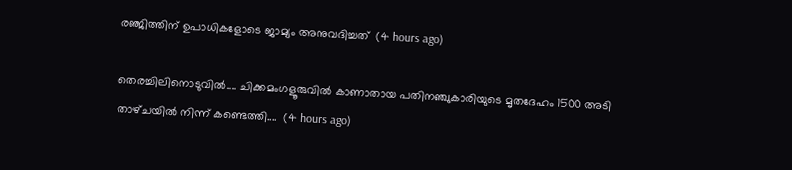രഞ്ജിത്തിന് ഉപാധികളോടെ ജാമ്യം അനുവദിച്ചത്  (4 hours ago)

തെരച്ചിലിനൊടുവിൽ.... ചിക്കമംഗളൂരുവിൽ കാണാതായ പതിനഞ്ചുകാരിയുടെ മൃതദേഹം 1500 അടി താഴ്‌ചയിൽ നിന്ന് കണ്ടെത്തി....  (4 hours ago)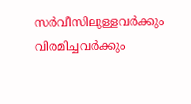സർവീസിലുള്ളവർക്കും വിരമിച്ചവർക്കും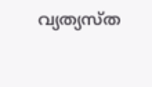വ്യത്യസ്ത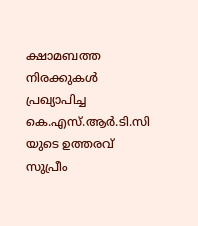ക്ഷാമബത്ത നിരക്കുകൾ പ്രഖ്യാപിച്ച കെ.എസ്.ആർ.ടി.സി യുടെ ഉത്തരവ് സുപ്രീം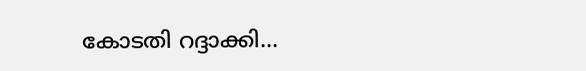കോടതി റദ്ദാക്കി...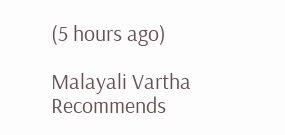(5 hours ago)

Malayali Vartha Recommends